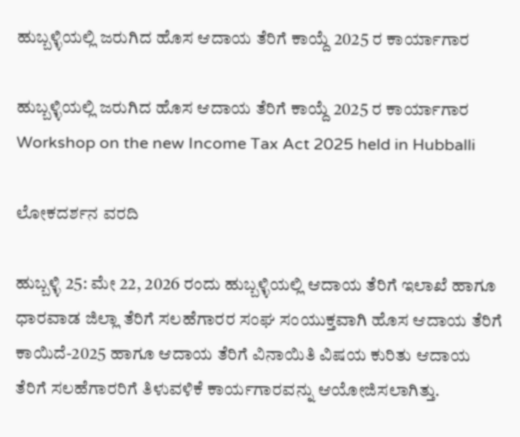ಹುಬ್ಬಳ್ಳಿಯಲ್ಲಿ ಜರುಗಿದ ಹೊಸ ಆದಾಯ ತೆರಿಗೆ ಕಾಯ್ದೆ 2025 ರ ಕಾರ್ಯಾಗಾರ

ಹುಬ್ಬಳ್ಳಿಯಲ್ಲಿ ಜರುಗಿದ ಹೊಸ ಆದಾಯ ತೆರಿಗೆ ಕಾಯ್ದೆ 2025 ರ ಕಾರ್ಯಾಗಾರ Workshop on the new Income Tax Act 2025 held in Hubballi

ಲೋಕದರ್ಶನ ವರದಿ

ಹುಬ್ಬಳ್ಳಿ 25: ಮೇ 22, 2026 ರಂದು ಹುಬ್ಬಳ್ಳಿಯಲ್ಲಿ ಆದಾಯ ತೆರಿಗೆ ಇಲಾಖೆ ಹಾಗೂ ಧಾರವಾಡ ಜಿಲ್ಲಾ ತೆರಿಗೆ ಸಲಹೆಗಾರರ ಸಂಘ ಸಂಯುಕ್ತವಾಗಿ ಹೊಸ ಆದಾಯ ತೆರಿಗೆ ಕಾಯಿದೆ-2025 ಹಾಗೂ ಆದಾಯ ತೆರಿಗೆ ವಿನಾಯಿತಿ ವಿಷಯ ಕುರಿತು ಆದಾಯ ತೆರಿಗೆ ಸಲಹೆಗಾರರಿಗೆ ತಿಳುವಳಿಕೆ ಕಾರ್ಯಗಾರವನ್ನು ಆಯೋಜಿಸಲಾಗಿತ್ತು.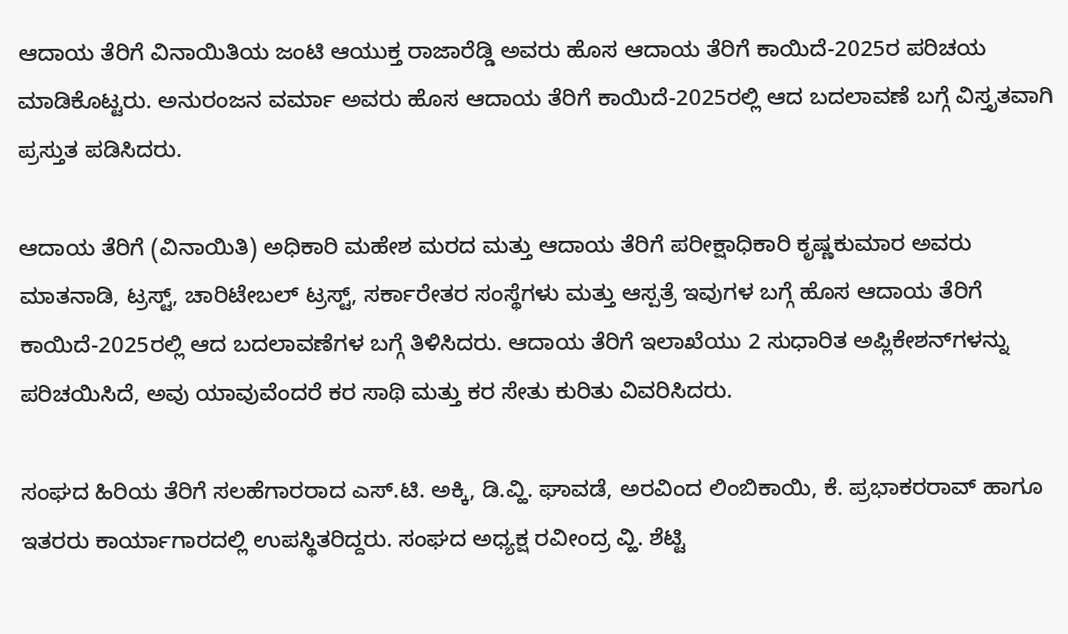ಆದಾಯ ತೆರಿಗೆ ವಿನಾಯಿತಿಯ ಜಂಟಿ ಆಯುಕ್ತ ರಾಜಾರೆಡ್ಡಿ ಅವರು ಹೊಸ ಆದಾಯ ತೆರಿಗೆ ಕಾಯಿದೆ-2025ರ ಪರಿಚಯ ಮಾಡಿಕೊಟ್ಟರು. ಅನುರಂಜನ ವರ್ಮಾ ಅವರು ಹೊಸ ಆದಾಯ ತೆರಿಗೆ ಕಾಯಿದೆ-2025ರಲ್ಲಿ ಆದ ಬದಲಾವಣೆ ಬಗ್ಗೆ ವಿಸ್ತೃತವಾಗಿ ಪ್ರಸ್ತುತ ಪಡಿಸಿದರು.

ಆದಾಯ ತೆರಿಗೆ (ವಿನಾಯಿತಿ) ಅಧಿಕಾರಿ ಮಹೇಶ ಮರದ ಮತ್ತು ಆದಾಯ ತೆರಿಗೆ ಪರೀಕ್ಷಾಧಿಕಾರಿ ಕೃಷ್ಣಕುಮಾರ ಅವರು ಮಾತನಾಡಿ, ಟ್ರಸ್ಟ್‌, ಚಾರಿಟೇಬಲ್ ಟ್ರಸ್ಟ್‌, ಸರ್ಕಾರೇತರ ಸಂಸ್ಥೆಗಳು ಮತ್ತು ಆಸ್ಪತ್ರೆ ಇವುಗಳ ಬಗ್ಗೆ ಹೊಸ ಆದಾಯ ತೆರಿಗೆ ಕಾಯಿದೆ-2025ರಲ್ಲಿ ಆದ ಬದಲಾವಣೆಗಳ ಬಗ್ಗೆ ತಿಳಿಸಿದರು. ಆದಾಯ ತೆರಿಗೆ ಇಲಾಖೆಯು 2 ಸುಧಾರಿತ ಅಪ್ಲಿಕೇಶನ್‌ಗಳನ್ನು ಪರಿಚಯಿಸಿದೆ, ಅವು ಯಾವುವೆಂದರೆ ಕರ ಸಾಥಿ ಮತ್ತು ಕರ ಸೇತು ಕುರಿತು ವಿವರಿಸಿದರು.

ಸಂಘದ ಹಿರಿಯ ತೆರಿಗೆ ಸಲಹೆಗಾರರಾದ ಎಸ್‌.ಟಿ. ಅಕ್ಕಿ, ಡಿ.ವ್ಹಿ. ಘಾವಡೆ, ಅರವಿಂದ ಲಿಂಬಿಕಾಯಿ, ಕೆ. ಪ್ರಭಾಕರರಾವ್ ಹಾಗೂ ಇತರರು ಕಾರ್ಯಾಗಾರದಲ್ಲಿ ಉಪಸ್ಥಿತರಿದ್ದರು. ಸಂಘದ ಅಧ್ಯಕ್ಷ ರವೀಂದ್ರ ವ್ಹಿ. ಶೆಟ್ಟಿ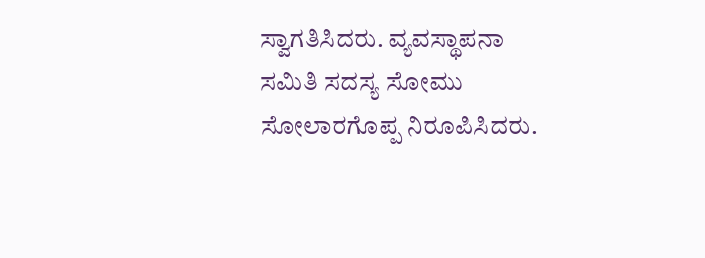ಸ್ವಾಗತಿಸಿದರು. ವ್ಯವಸ್ಥಾಪನಾ ಸಮಿತಿ ಸದಸ್ಯ ಸೋಮು ಸೋಲಾರಗೊಪ್ಪ ನಿರೂಪಿಸಿದರು.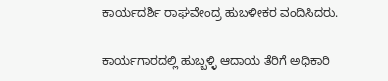ಕಾರ್ಯದರ್ಶಿ ರಾಘವೇಂದ್ರ ಹುಬಳೀಕರ ವಂದಿಸಿದರು.

ಕಾರ್ಯಗಾರದಲ್ಲಿ ಹುಬ್ಬಳ್ಳಿ ಆದಾಯ ತೆರಿಗೆ ಅಧಿಕಾರಿ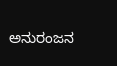ಅನುರಂಜನ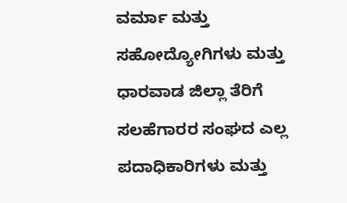ವರ್ಮಾ ಮತ್ತು ಸಹೋದ್ಯೋಗಿಗಳು ಮತ್ತು ಧಾರವಾಡ ಜಿಲ್ಲಾ ತೆರಿಗೆ ಸಲಹೆಗಾರರ ಸಂಘದ ಎಲ್ಲ ಪದಾಧಿಕಾರಿಗಳು ಮತ್ತು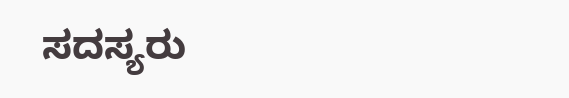ಸದಸ್ಯರು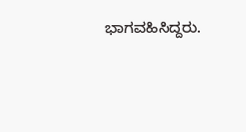ಭಾಗವಹಿಸಿದ್ದರು.